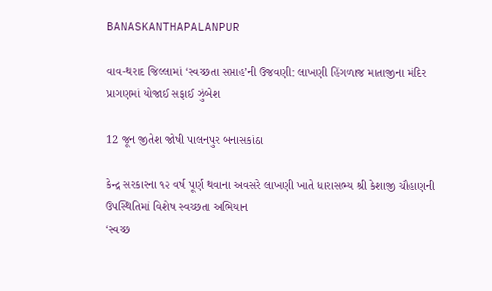BANASKANTHAPALANPUR

વાવ-થરાદ જિલ્લામાં ‘સ્વચ્છતા સપ્તાહ’ની ઉજવણી: લાખણી હિંગળાજ માતાજીના મંદિર પ્રાગણમાં યોજાઈ સફાઈ ઝુંબેશ

12 જૂન જીતેશ જોષી પાલનપુર બનાસકાંઠા

કેન્દ્ર સરકારના ૧૨ વર્ષ પૂર્ણ થવાના અવસરે લાખણી ખાતે ધારાસભ્ય શ્રી કેશાજી ચૌહાણની ઉપસ્થિતિમાં વિશેષ સ્વચ્છતા અભિયાન
‘સ્વચ્છ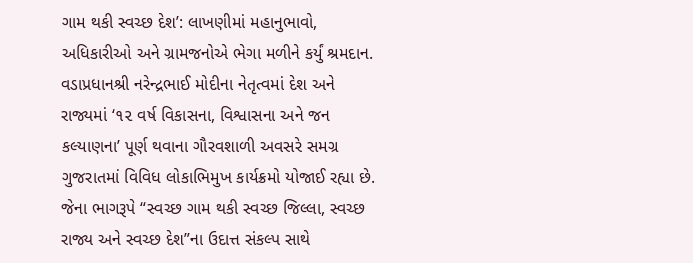ગામ થકી સ્વચ્છ દેશ’: લાખણીમાં મહાનુભાવો, અધિકારીઓ અને ગ્રામજનોએ ભેગા મળીને કર્યું શ્રમદાન. વડાપ્રધાનશ્રી નરેન્દ્રભાઈ મોદીના નેતૃત્વમાં દેશ અને રાજ્યમાં ‘૧૨ વર્ષ વિકાસના, વિશ્વાસના અને જન કલ્યાણના’ પૂર્ણ થવાના ગૌરવશાળી અવસરે સમગ્ર ગુજરાતમાં વિવિધ લોકાભિમુખ કાર્યક્રમો યોજાઈ રહ્યા છે. જેના ભાગરૂપે “સ્વચ્છ ગામ થકી સ્વચ્છ જિલ્લા, સ્વચ્છ રાજ્ય અને સ્વચ્છ દેશ”ના ઉદાત્ત સંકલ્પ સાથે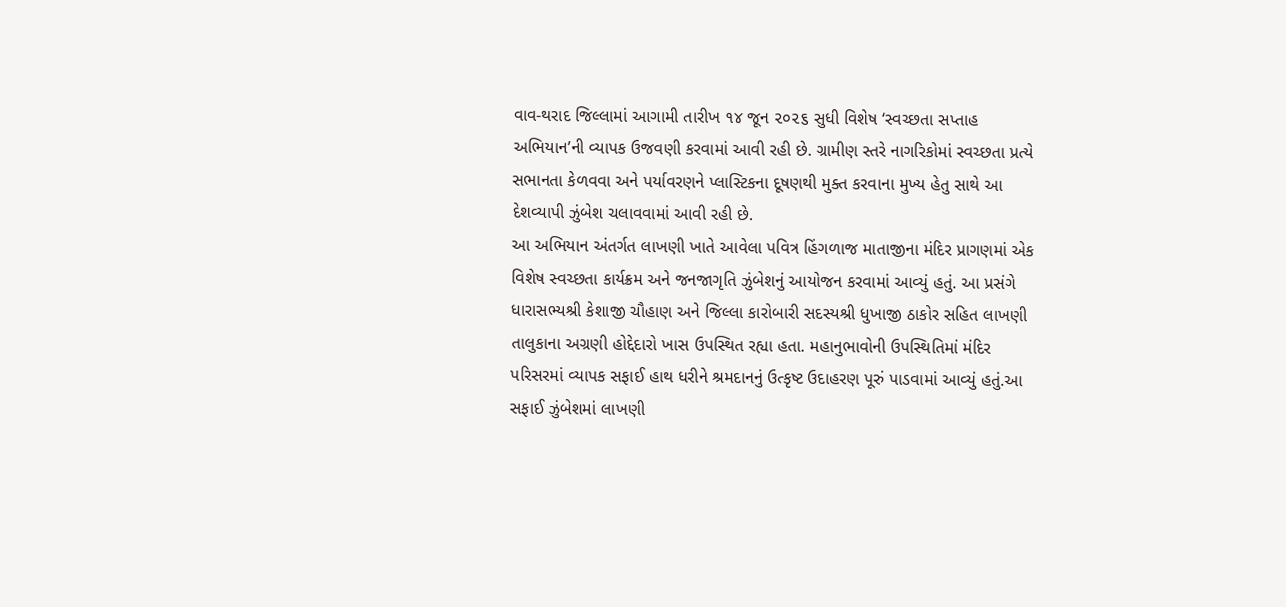વાવ-થરાદ જિલ્લામાં આગામી તારીખ ૧૪ જૂન ૨૦૨૬ સુધી વિશેષ ‘સ્વચ્છતા સપ્તાહ અભિયાન’ની વ્યાપક ઉજવણી કરવામાં આવી રહી છે. ગ્રામીણ સ્તરે નાગરિકોમાં સ્વચ્છતા પ્રત્યે સભાનતા કેળવવા અને પર્યાવરણને પ્લાસ્ટિકના દૂષણથી મુક્ત કરવાના મુખ્ય હેતુ સાથે આ દેશવ્યાપી ઝુંબેશ ચલાવવામાં આવી રહી છે.
આ અભિયાન અંતર્ગત લાખણી ખાતે આવેલા પવિત્ર હિંગળાજ માતાજીના મંદિર પ્રાગણમાં એક વિશેષ સ્વચ્છતા કાર્યક્રમ અને જનજાગૃતિ ઝુંબેશનું આયોજન કરવામાં આવ્યું હતું. આ પ્રસંગે ધારાસભ્યશ્રી કેશાજી ચૌહાણ અને જિલ્લા કારોબારી સદસ્યશ્રી ધુખાજી ઠાકોર સહિત લાખણી તાલુકાના અગ્રણી હોદ્દેદારો ખાસ ઉપસ્થિત રહ્યા હતા. મહાનુભાવોની ઉપસ્થિતિમાં મંદિર પરિસરમાં વ્યાપક સફાઈ હાથ ધરીને શ્રમદાનનું ઉત્કૃષ્ટ ઉદાહરણ પૂરું પાડવામાં આવ્યું હતું.આ સફાઈ ઝુંબેશમાં લાખણી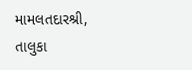મામલતદારશ્રી, તાલુકા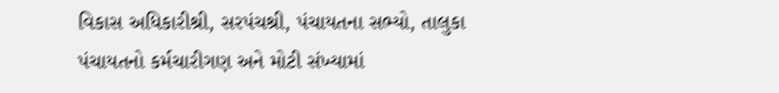વિકાસ અધિકારીશ્રી, સરપંચશ્રી, પંચાયતના સભ્યો, તાલુકા પંચાયતનો કર્મચારીગણ અને મોટી સંખ્યામાં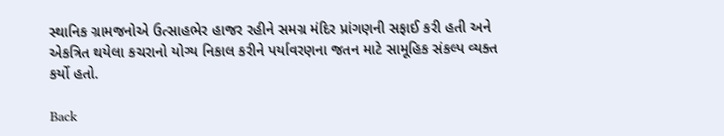સ્થાનિક ગ્રામજનોએ ઉત્સાહભેર હાજર રહીને સમગ્ર મંદિર પ્રાંગણની સફાઈ કરી હતી અને એકત્રિત થયેલા કચરાનો યોગ્ય નિકાલ કરીને પર્યાવરણના જતન માટે સામૂહિક સંકલ્પ વ્યક્ત કર્યો હતો.

Back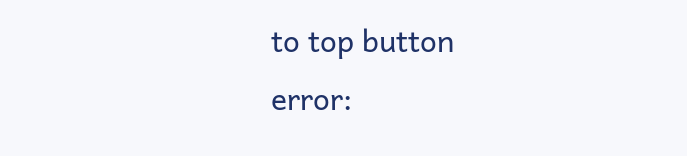to top button
error: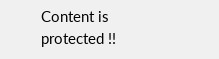Content is protected !!